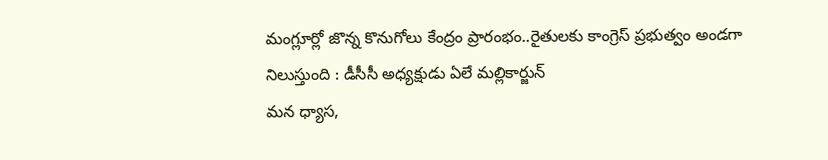మంగ్లూర్లో జొన్న కొనుగోలు కేంద్రం ప్రారంభం..రైతులకు కాంగ్రెస్ ప్రభుత్వం అండగా నిలుస్తుంది : డీసీసీ అధ్యక్షుడు ఏలే మల్లికార్జున్
మన ధ్యాస,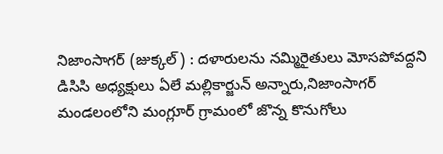నిజాంసాగర్ (జుక్కల్) : దళారులను నమ్మిరైతులు మోసపోవద్దని డిసిసి అధ్యక్షులు ఏలే మల్లికార్జున్ అన్నారు,నిజాంసాగర్ మండలంలోని మంగ్లూర్ గ్రామంలో జొన్న కొనుగోలు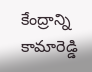కేంద్రాన్ని కామారెడ్డి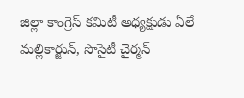జిల్లా కాంగ్రెస్ కమిటీ అధ్యక్షుడు ఏలే మల్లికార్జున్, సొసైటీ చైర్మన్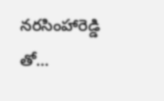నరసింహారెడ్డి తో…